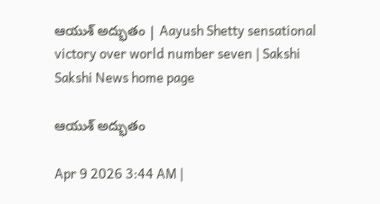ఆయుశ్‌ అద్భుతం | Aayush Shetty sensational victory over world number seven | Sakshi
Sakshi News home page

ఆయుశ్‌ అద్భుతం

Apr 9 2026 3:44 AM |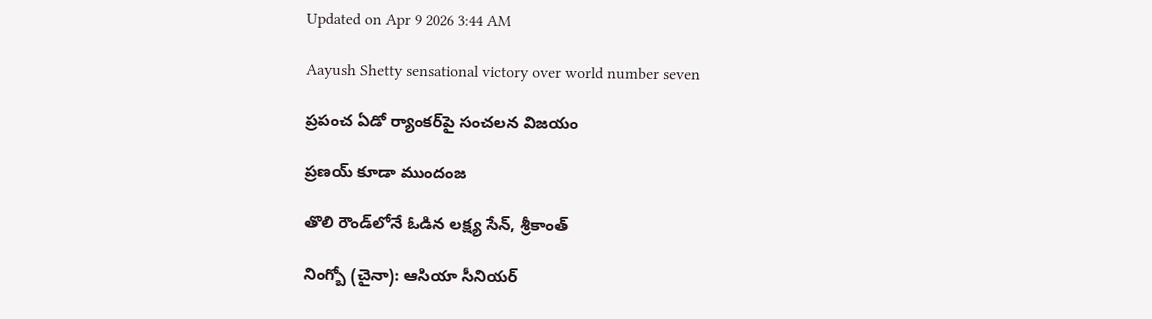Updated on Apr 9 2026 3:44 AM

Aayush Shetty sensational victory over world number seven

ప్రపంచ ఏడో ర్యాంకర్‌పై సంచలన విజయం

ప్రణయ్‌ కూడా ముందంజ

తొలి రౌండ్‌లోనే ఓడిన లక్ష్య సేన్, శ్రీకాంత్‌

నింగ్బో (చైనా): ఆసియా సీనియర్‌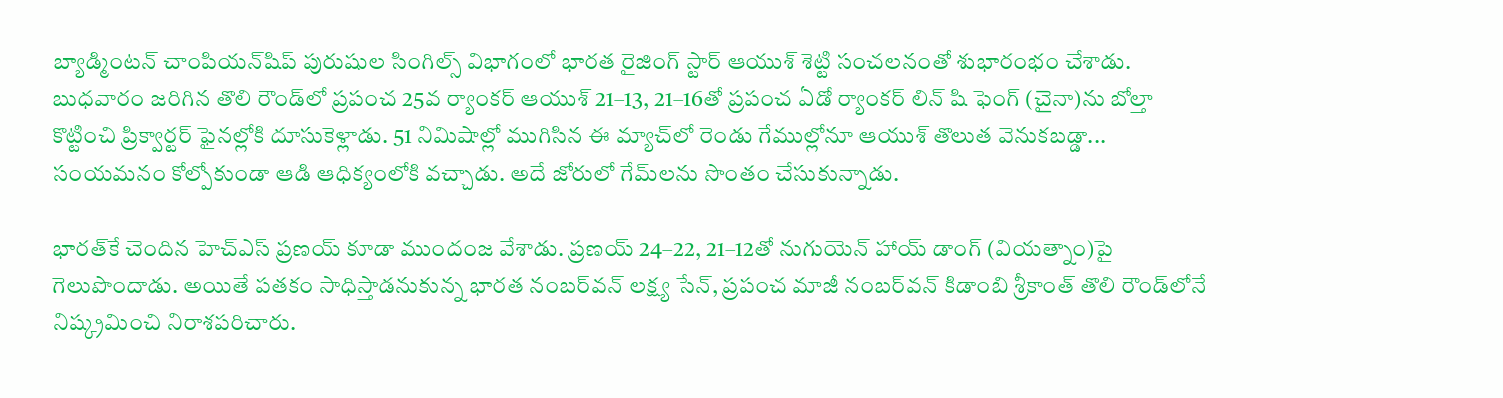బ్యాడ్మింటన్‌ చాంపియన్‌షిప్‌ పురుషుల సింగిల్స్‌ విభాగంలో భారత రైజింగ్‌ స్టార్‌ ఆయుశ్‌ శెట్టి సంచలనంతో శుభారంభం చేశాడు. బుధవారం జరిగిన తొలి రౌండ్‌లో ప్రపంచ 25వ ర్యాంకర్‌ ఆయుశ్‌ 21–13, 21–16తో ప్రపంచ ఏడో ర్యాంకర్‌ లిన్‌ షి ఫెంగ్‌ (చైనా)ను బోల్తా కొట్టించి ప్రిక్వార్టర్‌ ఫైనల్లోకి దూసుకెళ్లాడు. 51 నిమిషాల్లో ముగిసిన ఈ మ్యాచ్‌లో రెండు గేముల్లోనూ ఆయుశ్‌ తొలుత వెనుకబడ్డా... సంయమనం కోల్పోకుండా ఆడి ఆధిక్యంలోకి వచ్చాడు. అదే జోరులో గేమ్‌లను సొంతం చేసుకున్నాడు.

భారత్‌కే చెందిన హెచ్‌ఎస్‌ ప్రణయ్‌ కూడా ముందంజ వేశాడు. ప్రణయ్‌ 24–22, 21–12తో నుగుయెన్‌ హాయ్‌ డాంగ్‌ (వియత్నాం)పై గెలుపొందాడు. అయితే పతకం సాధిస్తాడనుకున్న భారత నంబర్‌వన్‌ లక్ష్య సేన్, ప్రపంచ మాజీ నంబర్‌వన్‌ కిడాంబి శ్రీకాంత్‌ తొలి రౌండ్‌లోనే నిష్క్రమించి నిరాశపరిచారు.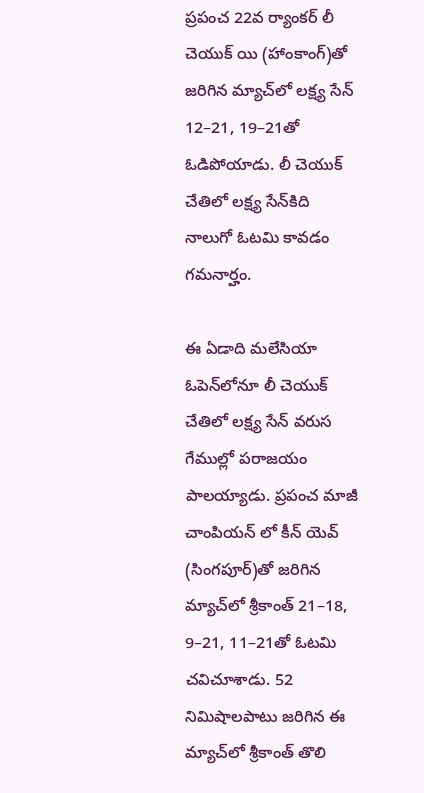ప్రపంచ 22వ ర్యాంకర్‌ లీ చెయుక్‌ యి (హాంకాంగ్‌)తో జరిగిన మ్యాచ్‌లో లక్ష్య సేన్‌ 12–21, 19–21తో ఓడిపోయాడు. లీ చెయుక్‌ చేతిలో లక్ష్య సేన్‌కిది నాలుగో ఓటమి కావడం గమనార్హం.

ఈ ఏడాది మలేసియా ఓపెన్‌లోనూ లీ చెయుక్‌ చేతిలో లక్ష్య సేన్‌ వరుస గేముల్లో పరాజయం పాలయ్యాడు. ప్రపంచ మాజీ చాంపియన్‌ లో కీన్‌ యెవ్‌ (సింగపూర్‌)తో జరిగిన మ్యాచ్‌లో శ్రీకాంత్‌ 21–18, 9–21, 11–21తో ఓటమి చవిచూశాడు. 52 నిమిషాలపాటు జరిగిన ఈ మ్యాచ్‌లో శ్రీకాంత్‌ తొలి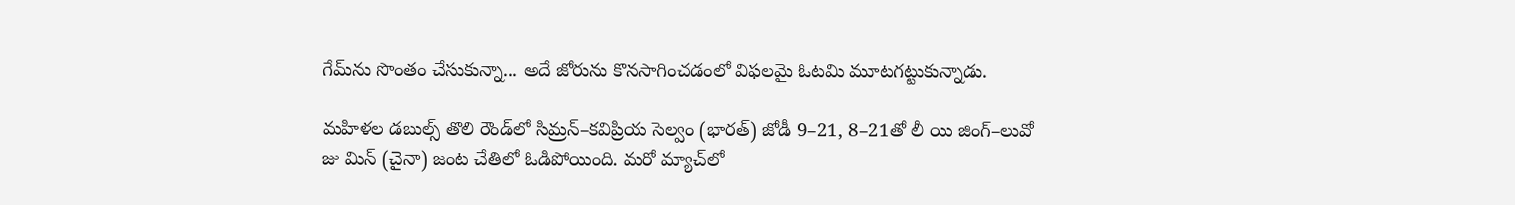గేమ్‌ను సొంతం చేసుకున్నా... అదే జోరును కొనసాగించడంలో విఫలమై ఓటమి మూటగట్టుకున్నాడు.

మహిళల డబుల్స్‌ తొలి రౌండ్‌లో సిమ్రన్‌–కవిప్రియ సెల్వం (భారత్‌) జోడీ 9–21, 8–21తో లీ యి జింగ్‌–లువో జు మిన్‌ (చైనా) జంట చేతిలో ఓడిపోయింది. మరో మ్యాచ్‌లో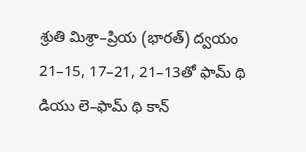శ్రుతి మిశ్రా–ప్రియ (భారత్‌) ద్వయం 21–15, 17–21, 21–13తో ఫామ్‌ థి డియు లె–ఫామ్‌ థి కాన్‌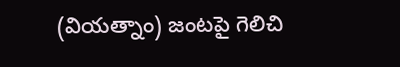(వియత్నాం) జంటపై గెలిచి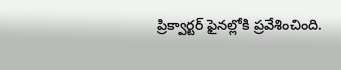ప్రిక్వార్టర్‌ ఫైనల్లోకి ప్రవేశించింది.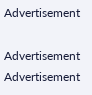Advertisement

Advertisement
Advertisement